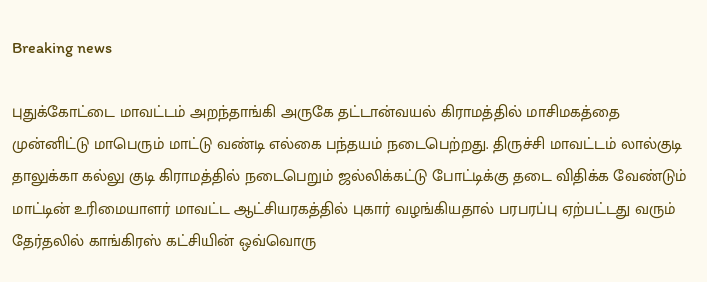Breaking news

புதுக்கோட்டை மாவட்டம் அறந்தாங்கி அருகே தட்டான்வயல் கிராமத்தில் மாசிமகத்தை முன்னிட்டு மாபெரும் மாட்டு வண்டி எல்கை பந்தயம் நடைபெற்றது. திருச்சி மாவட்டம் லால்குடி தாலுக்கா கல்லு குடி கிராமத்தில் நடைபெறும் ஜல்லிக்கட்டு போட்டிக்கு தடை விதிக்க வேண்டும் மாட்டின் உரிமையாளர் மாவட்ட ஆட்சியரகத்தில் புகார் வழங்கியதால் பரபரப்பு ஏற்பட்டது வரும் தேர்தலில் காங்கிரஸ் கட்சியின் ஒவ்வொரு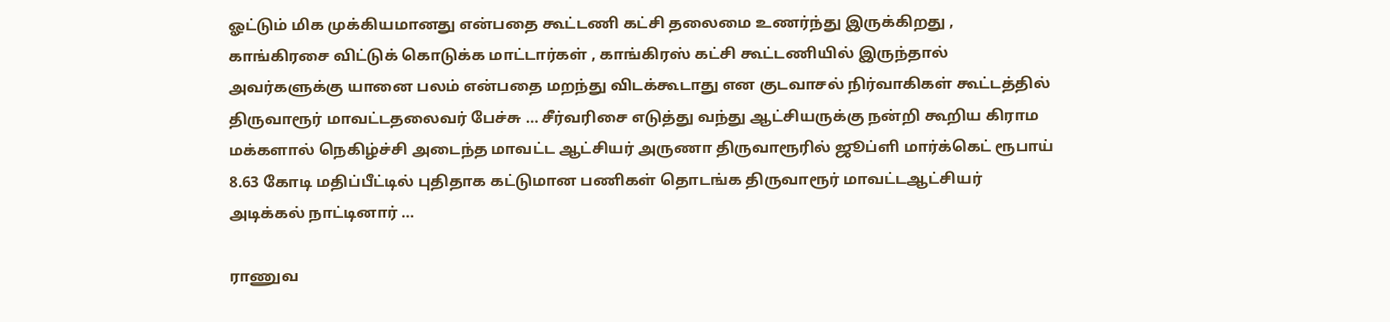ஓட்டும் மிக முக்கியமானது என்பதை கூட்டணி கட்சி தலைமை உணர்ந்து இருக்கிறது , காங்கிரசை விட்டுக் கொடுக்க மாட்டார்கள் , காங்கிரஸ் கட்சி கூட்டணியில் இருந்தால் அவர்களுக்கு யானை பலம் என்பதை மறந்து விடக்கூடாது என குடவாசல் நிர்வாகிகள் கூட்டத்தில் திருவாரூர் மாவட்டதலைவர் பேச்சு … சீர்வரிசை எடுத்து வந்து ஆட்சியருக்கு நன்றி கூறிய கிராம மக்களால் நெகிழ்ச்சி அடைந்த மாவட்ட ஆட்சியர் அருணா திருவாரூரில் ஜூப்ளி மார்க்கெட் ரூபாய் 8.63 கோடி மதிப்பீட்டில் புதிதாக கட்டுமான பணிகள் தொடங்க திருவாரூர் மாவட்டஆட்சியர் அடிக்கல் நாட்டினார் …

ராணுவ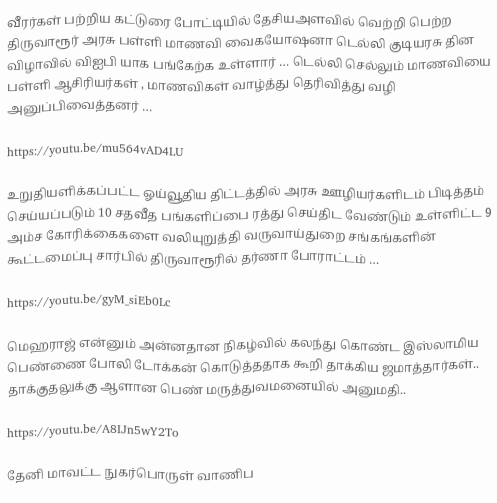வீரர்கள் பற்றிய கட்டுரை போட்டியில் தேசியஅளவில் வெற்றி பெற்ற திருவாரூர் அரசு பள்ளி மாணவி வைகயோஷனா டெல்லி குடியரசு தின விழாவில் விஐபி யாக பங்கேற்க உள்ளார் … டெல்லி செல்லும் மாணவியை பள்ளி ஆசிரியர்கள் , மாணவிகள் வாழ்த்து தெரிவித்து வழி அனுப்பிவைத்தனர் …

https://youtu.be/mu564vAD4LU

உறுதியளிக்கப்பட்ட ஓய்வூதிய திட்டத்தில் அரசு ஊழியர்களிடம் பிடித்தம் செய்யப்படும் 10 சதவீத பங்களிப்பை ரத்து செய்திட வேண்டும் உள்ளிட்ட 9 அம்ச கோரிக்கைகளை வலியுறுத்தி வருவாய்துறை சங்கங்களின் கூட்டமைப்பு சார்பில் திருவாரூரில் தர்ணா போராட்டம் …

https://youtu.be/gyM_siEb0Lc

மெஹராஜ் என்னும் அன்னதான நிகழ்வில் கலந்து கொண்ட இஸ்லாமிய பெண்ணை போலி டோக்கன் கொடுத்ததாக கூறி தாக்கிய ஜமாத்தார்கள்.. தாக்குதலுக்கு ஆளான பெண் மருத்துவமனையில் அனுமதி..

https://youtu.be/A8IJn5wY2To

தேனி மாவட்ட நுகர்பொருள் வாணிப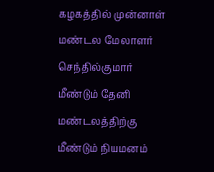கழகத்தில் முன்னாள் மண்டல மேலாளர் செந்தில்குமார் மீண்டும் தேனி மண்டலத்திற்கு மீண்டும் நியமனம்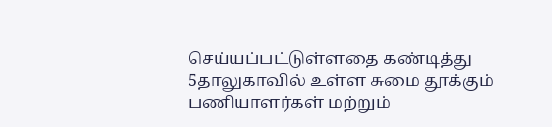செய்யப்பட்டுள்ளதை கண்டித்து 5தாலுகாவில் உள்ள சுமை தூக்கும் பணியாளர்கள் மற்றும்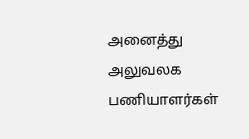அனைத்து அலுவலக பணியாளர்கள்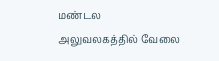மண்டல அலுவலகத்தில் வேலை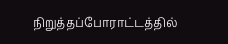நிறுத்தப்போராட்டத்தில்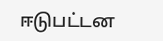ஈடுபட்டன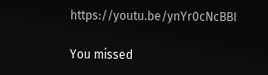https://youtu.be/ynYr0cNcBBI

You missed